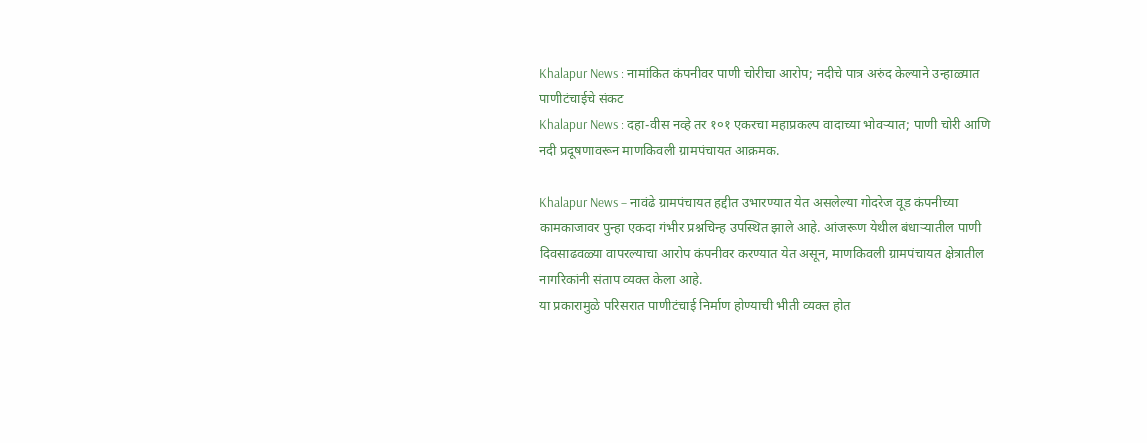Khalapur News : नामांकित कंपनीवर पाणी चोरीचा आरोप; नदीचे पात्र अरुंद केल्याने उन्हाळ्यात पाणीटंचाईचे संकट
Khalapur News : दहा-वीस नव्हे तर १०१ एकरचा महाप्रकल्प वादाच्या भोवऱ्यात; पाणी चोरी आणि नदी प्रदूषणावरून माणकिवली ग्रामपंचायत आक्रमक.

Khalapur News – नावंढे ग्रामपंचायत हद्दीत उभारण्यात येत असलेल्या गोदरेज वूड कंपनीच्या कामकाजावर पुन्हा एकदा गंभीर प्रश्नचिन्ह उपस्थित झाले आहे. आंजरूण येथील बंधाऱ्यातील पाणी दिवसाढवळ्या वापरल्याचा आरोप कंपनीवर करण्यात येत असून, माणकिवली ग्रामपंचायत क्षेत्रातील नागरिकांनी संताप व्यक्त केला आहे.
या प्रकारामुळे परिसरात पाणीटंचाई निर्माण होण्याची भीती व्यक्त होत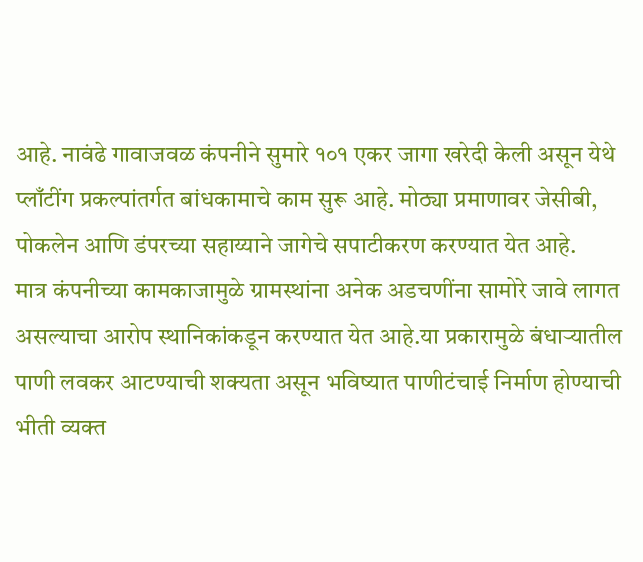आहे. नावंढे गावाजवळ कंपनीने सुमारे १०१ एकर जागा खरेदी केली असून येथे प्लाँटींग प्रकल्पांतर्गत बांधकामाचे काम सुरू आहे. मोठ्या प्रमाणावर जेसीबी, पोकलेन आणि डंपरच्या सहाय्याने जागेचे सपाटीकरण करण्यात येत आहे.
मात्र कंपनीच्या कामकाजामुळे ग्रामस्थांना अनेक अडचणींना सामोरे जावे लागत असल्याचा आरोप स्थानिकांकडून करण्यात येत आहे.या प्रकारामुळे बंधाऱ्यातील पाणी लवकर आटण्याची शक्यता असून भविष्यात पाणीटंचाई निर्माण होण्याची भीती व्यक्त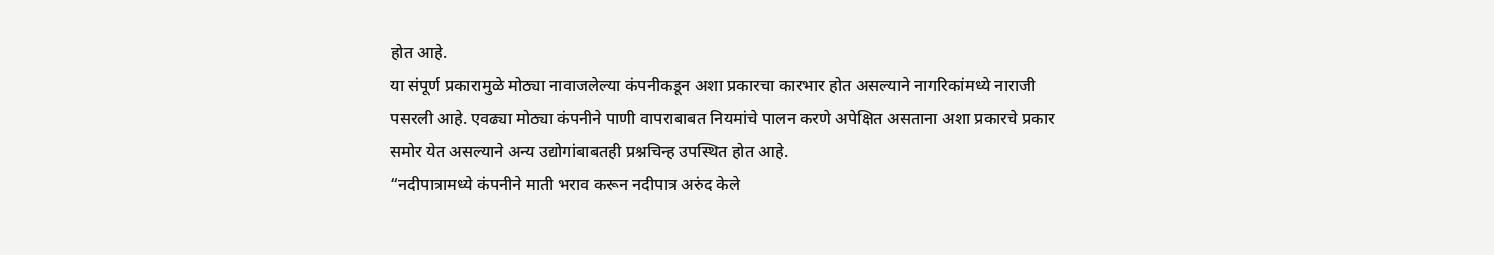होत आहे.
या संपूर्ण प्रकारामुळे मोठ्या नावाजलेल्या कंपनीकडून अशा प्रकारचा कारभार होत असल्याने नागरिकांमध्ये नाराजी पसरली आहे. एवढ्या मोठ्या कंपनीने पाणी वापराबाबत नियमांचे पालन करणे अपेक्षित असताना अशा प्रकारचे प्रकार समोर येत असल्याने अन्य उद्योगांबाबतही प्रश्नचिन्ह उपस्थित होत आहे.
“नदीपात्रामध्ये कंपनीने माती भराव करून नदीपात्र अरुंद केले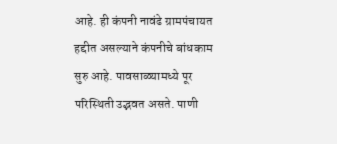आहे. ही कंपनी नावंढे ग्रामपंचायत हद्दीत असल्याने कंपनीचे बांधकाम सुरु आहे. पावसाळ्यामध्ये पूर परिस्थिती उद्भवत असते. पाणी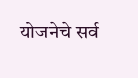योजनेचे सर्व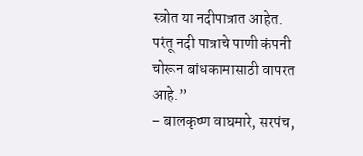स्त्रोत या नदीपात्रात आहेत. परंतू नदी पात्राचे पाणी कंपनी चोरून बांधकामासाठी वापरत आहे.”
– बालकृष्ण वाघमारे, सरपंच,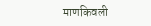माणकिवली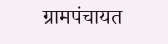ग्रामपंचायत